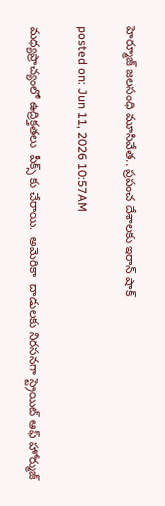హెర్మూజ్ జలసంధి మూసివేత.. ప్రపంచ దేశాలకు ఇరాన్ షాక్

posted on: Jun 11, 2026 10:57AM

మధ్యప్రాచ్యంలో ఉద్రిక్తతలు  పీక్స్ కు చేరాయి.  అమెరికా  దాడులకు నిరసనగా స్ట్రెయిట్ ఆఫ్ హోర్ముజ్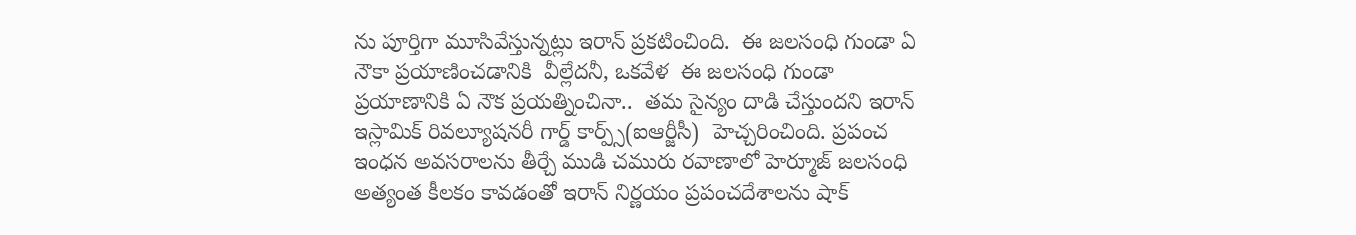ను పూర్తిగా మూసివేస్తున్నట్లు ఇరాన్ ప్రకటించింది.  ఈ జలసంధి గుండా ఏ నౌకా ప్రయాణించడానికి  వీల్లేదనీ, ఒకవేళ  ఈ జలసంధి గుండా ప్రయాణానికి ఏ నౌక ప్రయత్నించినా..  తమ సైన్యం దాడి చేస్తుందని ఇరాన్ ఇస్లామిక్ రివల్యూషనరీ గార్డ్ కార్ప్స్(ఐఆర్జీసీ)  హెచ్చరించింది. ప్రపంచ ఇంధన అవసరాలను తీర్చే ముడి చమురు రవాణాలో హెర్మూజ్ జలసంధి  అత్యంత కీలకం కావడంతో ఇరాన్ నిర్ణయం ప్రపంచదేశాలను షాక్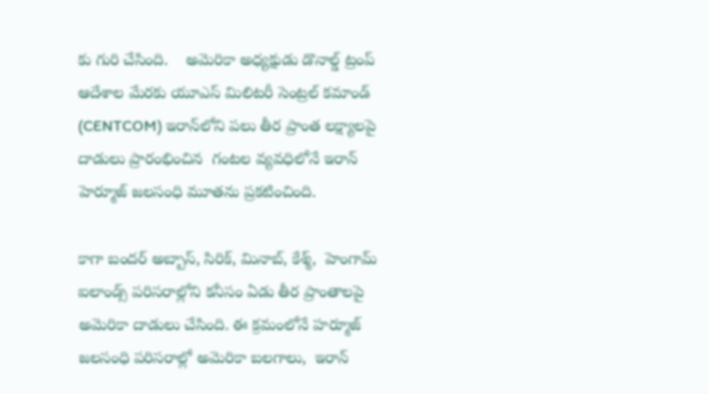కు గురి చేసింది.    అమెరికా అధ్యక్షుడు డొనాల్డ్ ట్రంప్ ఆదేశాల మేరకు యూఎస్ మిలిటరీ సెంట్రల్ కమాండ్ (CENTCOM) ఇరాన్‌లోని పలు తీర ప్రాంత లక్ష్యాలపై  దాడులు ప్రారంభించిన  గంటల వ్యవధిలోనే ఇరాన్  హెర్మూజ్ జలసంధి మూతను ప్రకటించింది.

కాగా బందర్ అబ్బాస్, సిరిక్, మినాబ్, కేశ్మ్,  హెంగామ్ ఐలాండ్స్ పరిసరాల్లోని కనీసం ఏడు తీర ప్రాంతాలపై అమెరికా దాడులు చేసింది. ఈ క్రమంలోనే హర్మూజ్ జలసంధి పరిసరాల్లో అమెరికా బలగాలు,  ఇరాన్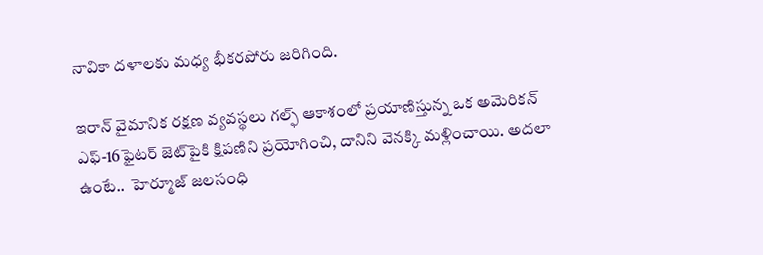నావికా దళాలకు మధ్య భీకరపోరు జరిగింది.

ఇరాన్ వైమానిక రక్షణ వ్యవస్థలు గల్ఫ్ ఆకాశంలో ప్రయాణిస్తున్న ఒక అమెరికన్ ఎఫ్-16ఫైటర్ జెట్‌పైకి క్షిపణిని ప్రయోగించి, దానిని వెనక్కి మళ్లించాయి. అదలా ఉంటే..  హెర్మూజ్ జలసంధి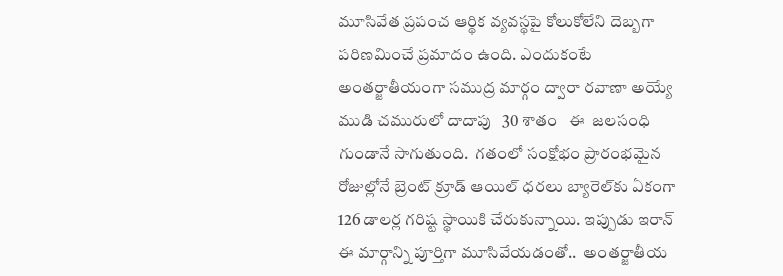మూసివేత ప్రపంచ ఆర్థిక వ్యవస్థపై కోలుకోలేని దెబ్బగా పరిణమించే ప్రమాదం ఉంది. ఎందుకంటే అంతర్జాతీయంగా సముద్ర మార్గం ద్వారా రవాణా అయ్యే ముడి చమురులో దాదాపు   30 శాతం   ఈ  జలసంధి గుండానే సాగుతుంది.  గతంలో సంక్షోభం ప్రారంభమైన రోజుల్లోనే బ్రెంట్ క్రూడ్ ఆయిల్ ధరలు బ్యారెల్‌కు ఏకంగా 126 డాలర్ల గరిష్ట స్థాయికి చేరుకున్నాయి. ఇప్పుడు ఇరాన్ ఈ మార్గాన్ని పూర్తిగా మూసివేయడంతో..  అంతర్జాతీయ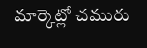మార్కెట్లో చమురు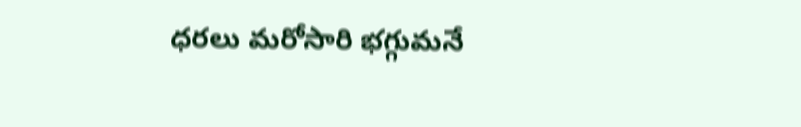ధరలు మరోసారి భగ్గుమనే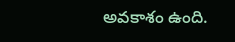అవకాశం ఉంది.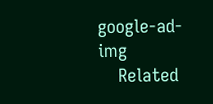google-ad-img
    Related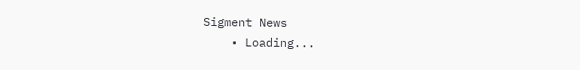Sigment News
    • Loading...